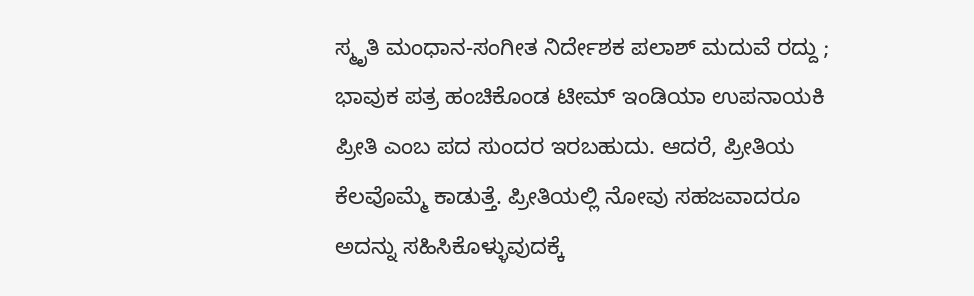ಸ್ಮೃತಿ ಮಂಧಾನ-ಸಂಗೀತ ನಿರ್ದೇಶಕ ಪಲಾಶ್ ಮದುವೆ ರದ್ದು ; ಭಾವುಕ ಪತ್ರ ಹಂಚಿಕೊಂಡ ಟೀಮ್ ಇಂಡಿಯಾ ಉಪನಾಯಕಿ
ಪ್ರೀತಿ ಎಂಬ ಪದ ಸುಂದರ ಇರಬಹುದು. ಆದರೆ, ಪ್ರೀತಿಯ ಕೆಲವೊಮ್ಮೆ ಕಾಡುತ್ತೆ. ಪ್ರೀತಿಯಲ್ಲಿ ನೋವು ಸಹಜವಾದರೂ ಅದನ್ನು ಸಹಿಸಿಕೊಳ್ಳುವುದಕ್ಕೆ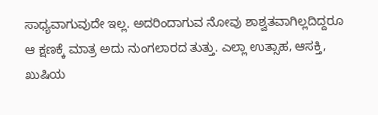ಸಾಧ್ಯವಾಗುವುದೇ ಇಲ್ಲ. ಅದರಿಂದಾಗುವ ನೋವು ಶಾಶ್ವತವಾಗಿಲ್ಲದಿದ್ದರೂ ಆ ಕ್ಷಣಕ್ಕೆ ಮಾತ್ರ ಅದು ನುಂಗಲಾರದ ತುತ್ತು. ಎಲ್ಲಾ ಉತ್ಸಾಹ, ಆಸಕ್ತಿ, ಖುಷಿಯ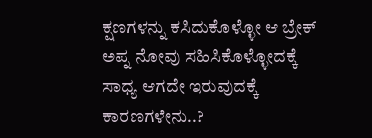ಕ್ಷಣಗಳನ್ನು ಕಸಿದುಕೊಳ್ಳೋ ಆ ಬ್ರೇಕ್ ಅಪ್ನ ನೋವು ಸಹಿಸಿಕೊಳ್ಳೋದಕ್ಕೆ ಸಾಧ್ಯ ಆಗದೇ ಇರುವುದಕ್ಕೆ ಕಾರಣಗಳೇನು..?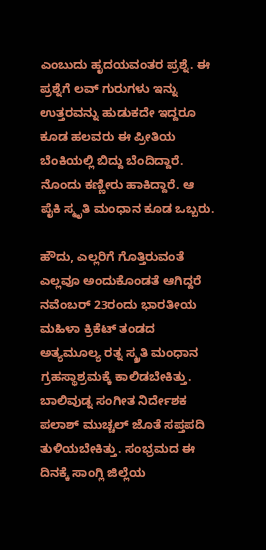ಎಂಬುದು ಹೃದಯವಂತರ ಪ್ರಶ್ನೆ. ಈ ಪ್ರಶ್ನೆಗೆ ಲವ್ ಗುರುಗಳು ಇನ್ನು ಉತ್ತರವನ್ನು ಹುಡುಕದೇ ಇದ್ದರೂ ಕೂಡ ಹಲವರು ಈ ಪ್ರೀತಿಯ ಬೆಂಕಿಯಲ್ಲಿ ಬಿದ್ದು ಬೆಂದಿದ್ದಾರೆ. ನೊಂದು ಕಣ್ಣೀರು ಹಾಕಿದ್ದಾರೆ. ಆ ಪೈಕಿ ಸ್ಮೃತಿ ಮಂಧಾನ ಕೂಡ ಒಬ್ಬರು.

ಹೌದು, ಎಲ್ಲರಿಗೆ ಗೊತ್ತಿರುವಂತೆ ಎಲ್ಲವೂ ಅಂದುಕೊಂಡತೆ ಆಗಿದ್ದರೆ ನವೆಂಬರ್ 23ರಂದು ಭಾರತೀಯ ಮಹಿಳಾ ಕ್ರಿಕೆಟ್ ತಂಡದ ಅತ್ಯಮೂಲ್ಯ ರತ್ನ ಸ್ಮ್ರತಿ ಮಂಧಾನ ಗ್ರಹಸ್ಥಾಶ್ರಮಕ್ಕೆ ಕಾಲಿಡಬೇಕಿತ್ತು. ಬಾಲಿವುಡ್ನ ಸಂಗೀತ ನಿರ್ದೇಶಕ ಪಲಾಶ್ ಮುಚ್ಚಲ್ ಜೊತೆ ಸಪ್ತಪದಿ ತುಳಿಯಬೇಕಿತ್ತು. ಸಂಭ್ರಮದ ಈ ದಿನಕ್ಕೆ ಸಾಂಗ್ಲಿ ಜಿಲ್ಲೆಯ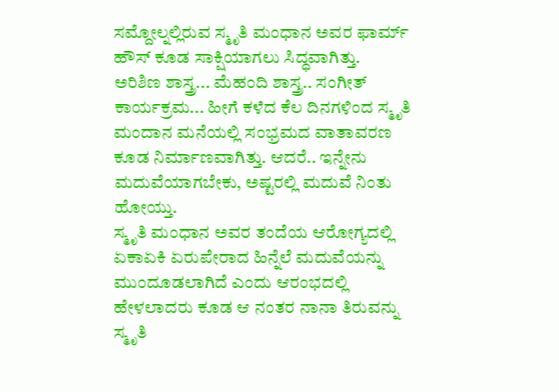ಸಮ್ದೋಲ್ನಲ್ಲಿರುವ ಸ್ಮೃತಿ ಮಂಧಾನ ಅವರ ಫಾರ್ಮ್ ಹೌಸ್ ಕೂಡ ಸಾಕ್ಷಿಯಾಗಲು ಸಿದ್ಧವಾಗಿತ್ತು.
ಅರಿಶಿಣ ಶಾಸ್ತ್ರ... ಮೆಹಂದಿ ಶಾಸ್ತ್ರ.. ಸಂಗೀತ್ ಕಾರ್ಯಕ್ರಮ... ಹೀಗೆ ಕಳೆದ ಕೆಲ ದಿನಗಳಿಂದ ಸ್ಮೃತಿ ಮಂದಾನ ಮನೆಯಲ್ಲಿ ಸಂಭ್ರಮದ ವಾತಾವರಣ ಕೂಡ ನಿರ್ಮಾಣವಾಗಿತ್ತು. ಆದರೆ.. ಇನ್ನೇನು ಮದುವೆಯಾಗಬೇಕು, ಅಷ್ಟರಲ್ಲಿ ಮದುವೆ ನಿಂತು ಹೋಯ್ತು.
ಸ್ಮೃತಿ ಮಂಧಾನ ಅವರ ತಂದೆಯ ಆರೋಗ್ಯದಲ್ಲಿ ಏಕಾಏಕಿ ಏರುಪೇರಾದ ಹಿನ್ನೆಲೆ ಮದುವೆಯನ್ನು ಮುಂದೂಡಲಾಗಿದೆ ಎಂದು ಆರಂಭದಲ್ಲಿ ಹೇಳಲಾದರು ಕೂಡ ಆ ನಂತರ ನಾನಾ ತಿರುವನ್ನು ಸ್ಮೃತಿ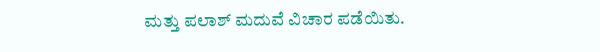ಮತ್ತು ಪಲಾಶ್ ಮದುವೆ ವಿಚಾರ ಪಡೆಯಿತು.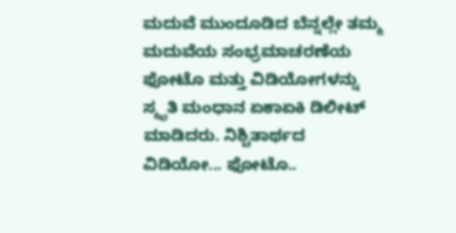ಮದುವೆ ಮುಂದೂಡಿದ ಬೆನ್ನಲ್ಲೇ ತಮ್ಮ ಮದುವೆಯ ಸಂಭ್ರಮಾಚರಣೆಯ ಫೋಟೊ ಮತ್ತು ವಿಡಿಯೋಗಳನ್ನು ಸ್ಮೃತಿ ಮಂಧಾನ ಏಕಾಏಕಿ ಡಿಲೀಟ್ ಮಾಡಿದರು. ನಿಶ್ಚಿತಾರ್ಥದ ವಿಡಿಯೋ... ಫೋಟೊ..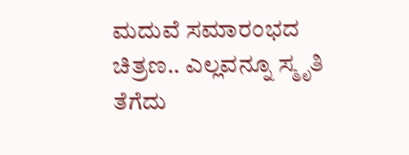ಮದುವೆ ಸಮಾರಂಭದ ಚಿತ್ರಣ.. ಎಲ್ಲವನ್ನೂ ಸ್ಮೃತಿ ತೆಗೆದು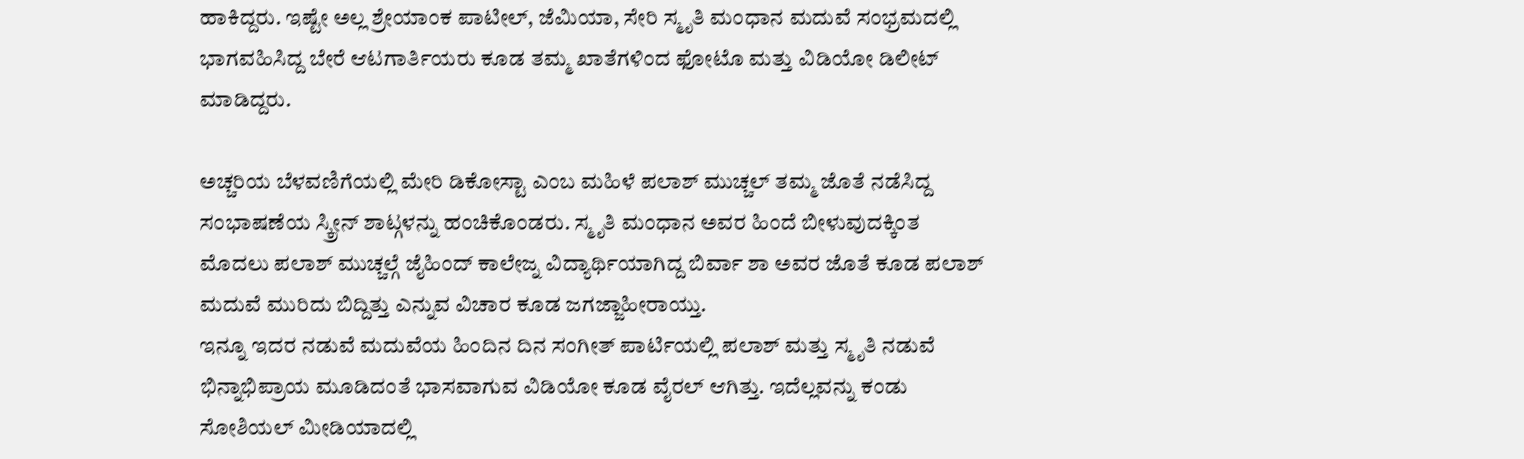ಹಾಕಿದ್ದರು. ಇಷ್ಟೇ ಅಲ್ಲ ಶ್ರೇಯಾಂಕ ಪಾಟೀಲ್, ಜೆಮಿಯಾ, ಸೇರಿ ಸ್ಮೃತಿ ಮಂಧಾನ ಮದುವೆ ಸಂಭ್ರಮದಲ್ಲಿ ಭಾಗವಹಿಸಿದ್ದ ಬೇರೆ ಆಟಗಾರ್ತಿಯರು ಕೂಡ ತಮ್ಮ ಖಾತೆಗಳಿಂದ ಫೋಟೊ ಮತ್ತು ವಿಡಿಯೋ ಡಿಲೀಟ್ ಮಾಡಿದ್ದರು.

ಅಚ್ಚರಿಯ ಬೆಳವಣಿಗೆಯಲ್ಲಿ ಮೇರಿ ಡಿಕೋಸ್ಟಾ ಎಂಬ ಮಹಿಳೆ ಪಲಾಶ್ ಮುಚ್ಚಲ್ ತಮ್ಮ ಜೊತೆ ನಡೆಸಿದ್ದ ಸಂಭಾಷಣೆಯ ಸ್ಕ್ರೀನ್ ಶಾಟ್ಗಳನ್ನು ಹಂಚಿಕೊಂಡರು. ಸ್ಮೃತಿ ಮಂಧಾನ ಅವರ ಹಿಂದೆ ಬೀಳುವುದಕ್ಕಿಂತ ಮೊದಲು ಪಲಾಶ್ ಮುಚ್ಚಲ್ಗೆ ಜೈಹಿಂದ್ ಕಾಲೇಜ್ನ ವಿದ್ಯಾರ್ಥಿಯಾಗಿದ್ದ ಬಿರ್ವಾ ಶಾ ಅವರ ಜೊತೆ ಕೂಡ ಪಲಾಶ್ ಮದುವೆ ಮುರಿದು ಬಿದ್ದಿತ್ತು ಎನ್ನುವ ವಿಚಾರ ಕೂಡ ಜಗಜ್ಜಾಹೀರಾಯ್ತು.
ಇನ್ನೂ ಇದರ ನಡುವೆ ಮದುವೆಯ ಹಿಂದಿನ ದಿನ ಸಂಗೀತ್ ಪಾರ್ಟಿಯಲ್ಲಿ ಪಲಾಶ್ ಮತ್ತು ಸ್ಮೃತಿ ನಡುವೆ ಭಿನ್ನಾಭಿಪ್ರಾಯ ಮೂಡಿದಂತೆ ಭಾಸವಾಗುವ ವಿಡಿಯೋ ಕೂಡ ವೈರಲ್ ಆಗಿತ್ತು. ಇದೆಲ್ಲವನ್ನು ಕಂಡು ಸೋಶಿಯಲ್ ಮೀಡಿಯಾದಲ್ಲಿ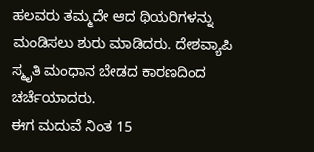ಹಲವರು ತಮ್ಮದೇ ಆದ ಥಿಯರಿಗಳನ್ನು ಮಂಡಿಸಲು ಶುರು ಮಾಡಿದರು. ದೇಶವ್ಯಾಪಿ ಸ್ಮೃತಿ ಮಂಧಾನ ಬೇಡದ ಕಾರಣದಿಂದ ಚರ್ಚೆಯಾದರು.
ಈಗ ಮದುವೆ ನಿಂತ 15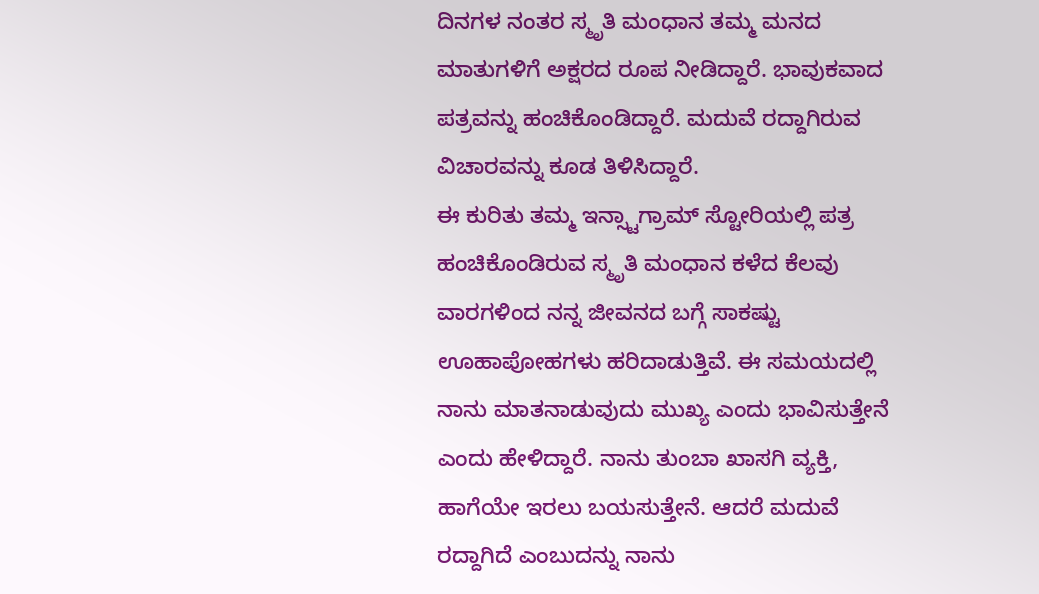ದಿನಗಳ ನಂತರ ಸ್ಮೃತಿ ಮಂಧಾನ ತಮ್ಮ ಮನದ ಮಾತುಗಳಿಗೆ ಅಕ್ಷರದ ರೂಪ ನೀಡಿದ್ದಾರೆ. ಭಾವುಕವಾದ ಪತ್ರವನ್ನು ಹಂಚಿಕೊಂಡಿದ್ದಾರೆ. ಮದುವೆ ರದ್ದಾಗಿರುವ ವಿಚಾರವನ್ನು ಕೂಡ ತಿಳಿಸಿದ್ದಾರೆ.
ಈ ಕುರಿತು ತಮ್ಮ ಇನ್ಸ್ಟಾಗ್ರಾಮ್ ಸ್ಟೋರಿಯಲ್ಲಿ ಪತ್ರ ಹಂಚಿಕೊಂಡಿರುವ ಸ್ಮೃತಿ ಮಂಧಾನ ಕಳೆದ ಕೆಲವು ವಾರಗಳಿಂದ ನನ್ನ ಜೀವನದ ಬಗ್ಗೆ ಸಾಕಷ್ಟು ಊಹಾಪೋಹಗಳು ಹರಿದಾಡುತ್ತಿವೆ. ಈ ಸಮಯದಲ್ಲಿ ನಾನು ಮಾತನಾಡುವುದು ಮುಖ್ಯ ಎಂದು ಭಾವಿಸುತ್ತೇನೆ ಎಂದು ಹೇಳಿದ್ದಾರೆ. ನಾನು ತುಂಬಾ ಖಾಸಗಿ ವ್ಯಕ್ತಿ, ಹಾಗೆಯೇ ಇರಲು ಬಯಸುತ್ತೇನೆ. ಆದರೆ ಮದುವೆ ರದ್ದಾಗಿದೆ ಎಂಬುದನ್ನು ನಾನು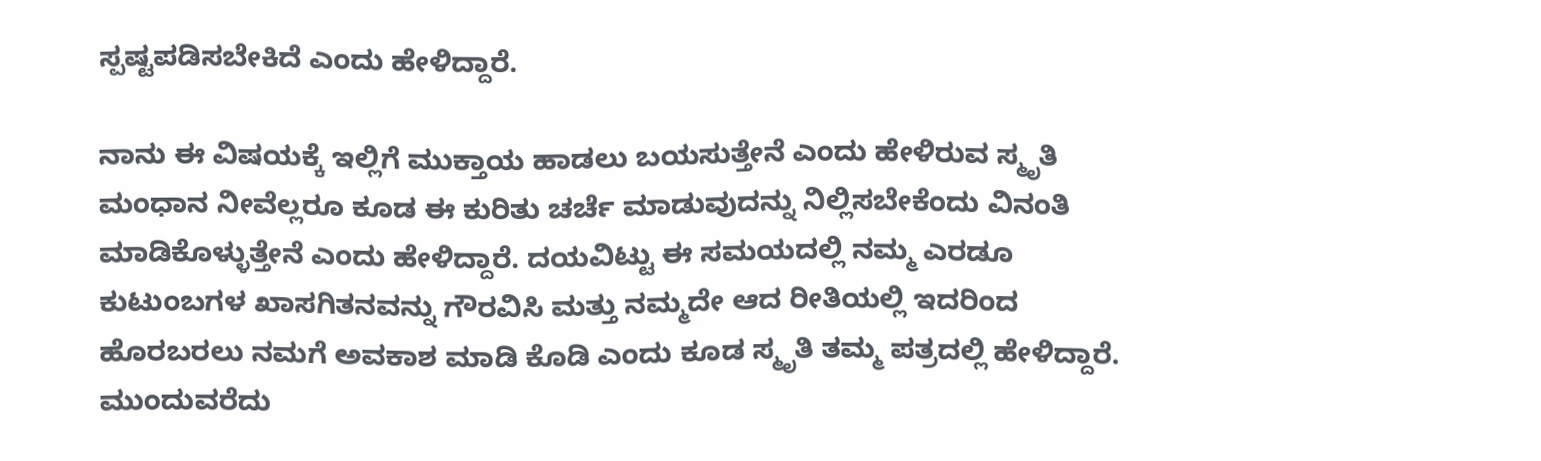ಸ್ಪಷ್ಟಪಡಿಸಬೇಕಿದೆ ಎಂದು ಹೇಳಿದ್ದಾರೆ.

ನಾನು ಈ ವಿಷಯಕ್ಕೆ ಇಲ್ಲಿಗೆ ಮುಕ್ತಾಯ ಹಾಡಲು ಬಯಸುತ್ತೇನೆ ಎಂದು ಹೇಳಿರುವ ಸ್ಮೃತಿ ಮಂಧಾನ ನೀವೆಲ್ಲರೂ ಕೂಡ ಈ ಕುರಿತು ಚರ್ಚೆ ಮಾಡುವುದನ್ನು ನಿಲ್ಲಿಸಬೇಕೆಂದು ವಿನಂತಿ ಮಾಡಿಕೊಳ್ಳುತ್ತೇನೆ ಎಂದು ಹೇಳಿದ್ದಾರೆ. ದಯವಿಟ್ಟು ಈ ಸಮಯದಲ್ಲಿ ನಮ್ಮ ಎರಡೂ ಕುಟುಂಬಗಳ ಖಾಸಗಿತನವನ್ನು ಗೌರವಿಸಿ ಮತ್ತು ನಮ್ಮದೇ ಆದ ರೀತಿಯಲ್ಲಿ ಇದರಿಂದ ಹೊರಬರಲು ನಮಗೆ ಅವಕಾಶ ಮಾಡಿ ಕೊಡಿ ಎಂದು ಕೂಡ ಸ್ಮೃತಿ ತಮ್ಮ ಪತ್ರದಲ್ಲಿ ಹೇಳಿದ್ದಾರೆ.
ಮುಂದುವರೆದು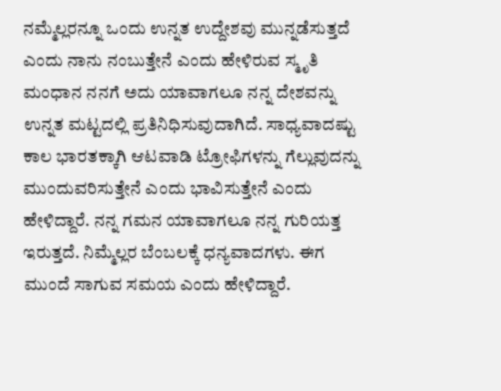ನಮ್ಮೆಲ್ಲರನ್ನೂ ಒಂದು ಉನ್ನತ ಉದ್ದೇಶವು ಮುನ್ನಡೆಸುತ್ತದೆ ಎಂದು ನಾನು ನಂಬುತ್ತೇನೆ ಎಂದು ಹೇಳಿರುವ ಸ್ಮೃತಿ ಮಂಧಾನ ನನಗೆ ಅದು ಯಾವಾಗಲೂ ನನ್ನ ದೇಶವನ್ನು ಉನ್ನತ ಮಟ್ಟದಲ್ಲಿ ಪ್ರತಿನಿಧಿಸುವುದಾಗಿದೆ. ಸಾಧ್ಯವಾದಷ್ಟು ಕಾಲ ಭಾರತಕ್ಕಾಗಿ ಆಟವಾಡಿ ಟ್ರೋಫಿಗಳನ್ನು ಗೆಲ್ಲುವುದನ್ನು ಮುಂದುವರಿಸುತ್ತೇನೆ ಎಂದು ಭಾವಿಸುತ್ತೇನೆ ಎಂದು ಹೇಳಿದ್ದಾರೆ. ನನ್ನ ಗಮನ ಯಾವಾಗಲೂ ನನ್ನ ಗುರಿಯತ್ತ ಇರುತ್ತದೆ. ನಿಮ್ಮೆಲ್ಲರ ಬೆಂಬಲಕ್ಕೆ ಧನ್ಯವಾದಗಳು. ಈಗ ಮುಂದೆ ಸಾಗುವ ಸಮಯ ಎಂದು ಹೇಳಿದ್ದಾರೆ.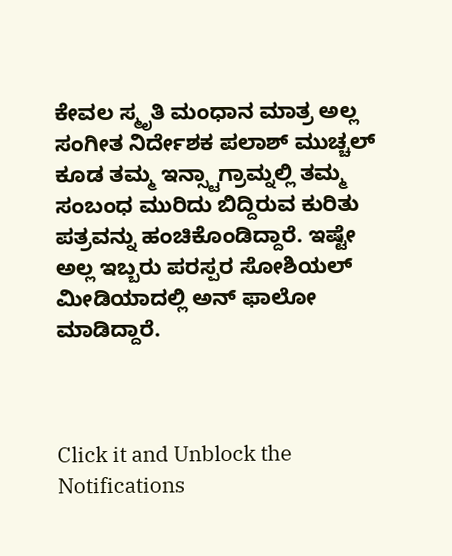ಕೇವಲ ಸ್ಮೃತಿ ಮಂಧಾನ ಮಾತ್ರ ಅಲ್ಲ ಸಂಗೀತ ನಿರ್ದೇಶಕ ಪಲಾಶ್ ಮುಚ್ಚಲ್ ಕೂಡ ತಮ್ಮ ಇನ್ಸ್ಟಾಗ್ರಾಮ್ನಲ್ಲಿ ತಮ್ಮ ಸಂಬಂಧ ಮುರಿದು ಬಿದ್ದಿರುವ ಕುರಿತು ಪತ್ರವನ್ನು ಹಂಚಿಕೊಂಡಿದ್ದಾರೆ. ಇಷ್ಟೇ ಅಲ್ಲ ಇಬ್ಬರು ಪರಸ್ಪರ ಸೋಶಿಯಲ್ ಮೀಡಿಯಾದಲ್ಲಿ ಅನ್ ಫಾಲೋ ಮಾಡಿದ್ದಾರೆ.



Click it and Unblock the Notifications